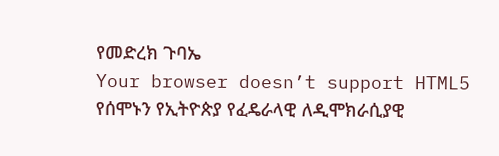የመድረክ ጉባኤ
Your browser doesn’t support HTML5
የሰሞኑን የኢትዮጵያ የፈዴራላዊ ለዲሞክራሲያዊ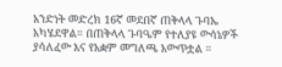አንድነት መድረክ 16ኛ መደበኛ ጠቅላላ ጉባኤ አካሄደዋል። በጠቅላላ ጉባዔም የተለያዩ ውሳኔዎች ያሳለፈው እና የአቋም መግለጫ አውጥቷል ።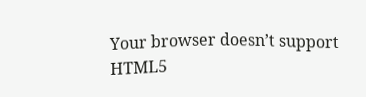Your browser doesn’t support HTML5